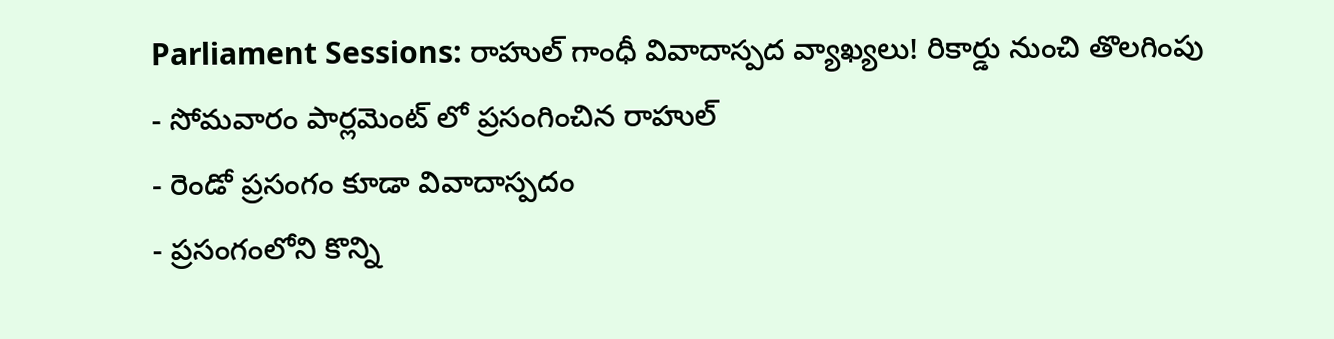Parliament Sessions: రాహుల్ గాంధీ వివాదాస్పద వ్యాఖ్యలు! రికార్డు నుంచి తొలగింపు
- సోమవారం పార్లమెంట్ లో ప్రసంగించిన రాహుల్
- రెండో ప్రసంగం కూడా వివాదాస్పదం
- ప్రసంగంలోని కొన్ని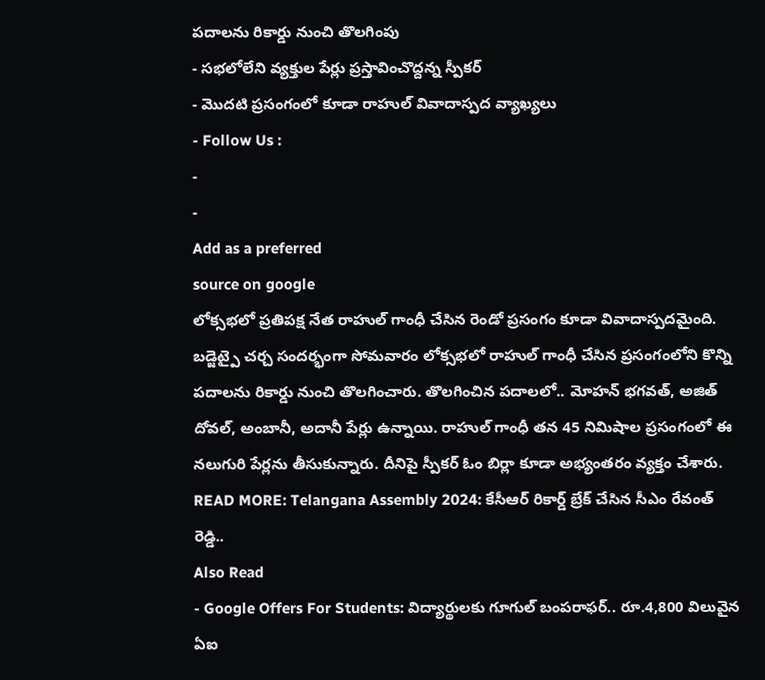పదాలను రికార్డు నుంచి తొలగింపు
- సభలోలేని వ్యక్తుల పేర్లు ప్రస్తావించొద్దన్న స్పీకర్
- మొదటి ప్రసంగంలో కూడా రాహుల్ వివాదాస్పద వ్యాఖ్యలు
- Follow Us :
-
-
Add as a preferred
source on google
లోక్సభలో ప్రతిపక్ష నేత రాహుల్ గాంధీ చేసిన రెండో ప్రసంగం కూడా వివాదాస్పదమైంది. బడ్జెట్పై చర్చ సందర్భంగా సోమవారం లోక్సభలో రాహుల్ గాంధీ చేసిన ప్రసంగంలోని కొన్ని పదాలను రికార్డు నుంచి తొలగించారు. తొలగించిన పదాలలో.. మోహన్ భగవత్, అజిత్ దోవల్, అంబానీ, అదానీ పేర్లు ఉన్నాయి. రాహుల్ గాంధీ తన 45 నిమిషాల ప్రసంగంలో ఈ నలుగురి పేర్లను తీసుకున్నారు. దీనిపై స్పీకర్ ఓం బిర్లా కూడా అభ్యంతరం వ్యక్తం చేశారు.
READ MORE: Telangana Assembly 2024: కేసీఆర్ రికార్డ్ బ్రేక్ చేసిన సీఎం రేవంత్ రెడ్డి..
Also Read
- Google Offers For Students: విద్యార్థులకు గూగుల్ బంపరాఫర్.. రూ.4,800 విలువైన ఏఐ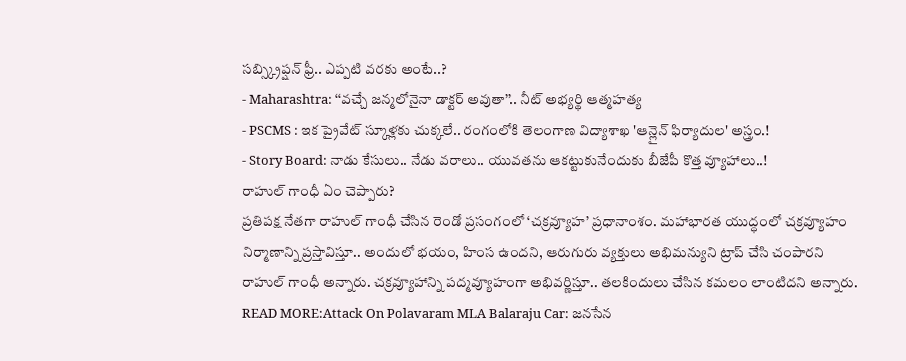సబ్స్క్రిప్షన్ ఫ్రీ.. ఎప్పటి వరకు అంటే..?
- Maharashtra: ‘‘వచ్చే జన్మలోనైనా డాక్టర్ అవుతా’’.. నీట్ అభ్యర్థి ఆత్మహత్య
- PSCMS : ఇక ప్రైవేట్ స్కూళ్లకు చుక్కలే.. రంగంలోకి తెలంగాణ విద్యాశాఖ 'ఆన్లైన్ ఫిర్యాదుల' అస్త్రం.!
- Story Board: నాడు కేసులు.. నేడు వరాలు.. యువతను ఆకట్టుకునేందుకు బీజేపీ కొత్త వ్యూహాలు..!
రాహుల్ గాంధీ ఏం చెప్పారు?
ప్రతిపక్ష నేతగా రాహుల్ గాంధీ చేసిన రెండో ప్రసంగంలో ‘చక్రవ్యూహ’ ప్రధానాంశం. మహాభారత యుద్ధంలో చక్రవ్యూహం నిర్మాణాన్ని ప్రస్తావిస్తూ.. అందులో భయం, హింస ఉందని, ఆరుగురు వ్యక్తులు అభిమన్యుని ట్రాప్ చేసి చంపారని రాహుల్ గాంధీ అన్నారు. చక్రవ్యూహాన్ని పద్మవ్యూహంగా అభివర్ణిస్తూ.. తలకిందులు చేసిన కమలం లాంటిదని అన్నారు.
READ MORE:Attack On Polavaram MLA Balaraju Car: జనసేన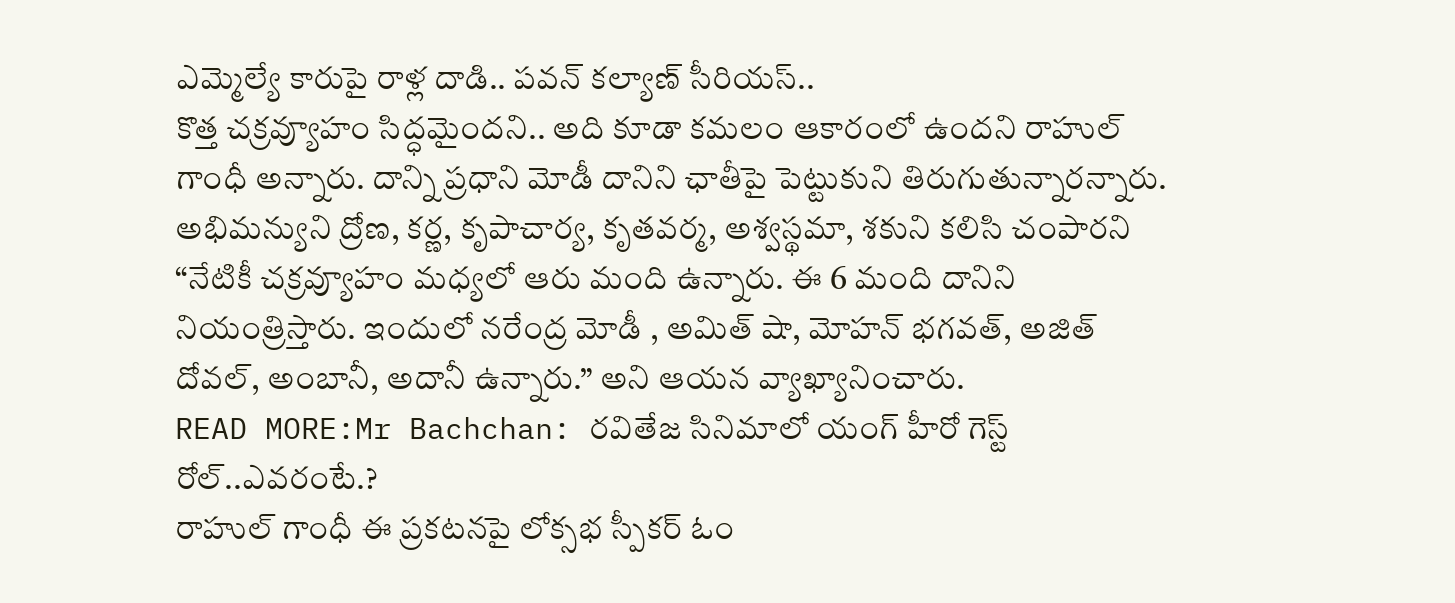ఎమ్మెల్యే కారుపై రాళ్ల దాడి.. పవన్ కల్యాణ్ సీరియస్..
కొత్త చక్రవ్యూహం సిద్ధమైందని.. అది కూడా కమలం ఆకారంలో ఉందని రాహుల్ గాంధీ అన్నారు. దాన్ని ప్రధాని మోడీ దానిని ఛాతీపై పెట్టుకుని తిరుగుతున్నారన్నారు. అభిమన్యుని ద్రోణ, కర్ణ, కృపాచార్య, కృతవర్మ, అశ్వస్థమా, శకుని కలిసి చంపారని “నేటికీ చక్రవ్యూహం మధ్యలో ఆరు మంది ఉన్నారు. ఈ 6 మంది దానిని నియంత్రిస్తారు. ఇందులో నరేంద్ర మోడీ , అమిత్ షా, మోహన్ భగవత్, అజిత్ దోవల్, అంబానీ, అదానీ ఉన్నారు.” అని ఆయన వ్యాఖ్యానించారు.
READ MORE:Mr Bachchan: రవితేజ సినిమాలో యంగ్ హీరో గెస్ట్ రోల్..ఎవరంటే.?
రాహుల్ గాంధీ ఈ ప్రకటనపై లోక్సభ స్పీకర్ ఓం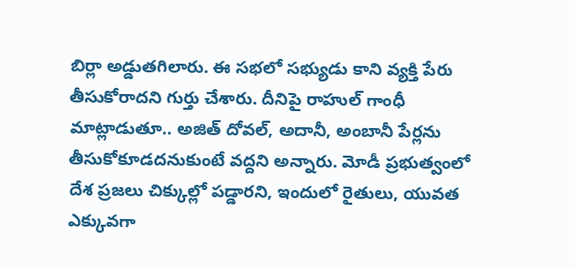బిర్లా అడ్డుతగిలారు. ఈ సభలో సభ్యుడు కాని వ్యక్తి పేరు తీసుకోరాదని గుర్తు చేశారు. దీనిపై రాహుల్ గాంధీ మాట్లాడుతూ.. అజిత్ దోవల్, అదానీ, అంబానీ పేర్లను తీసుకోకూడదనుకుంటే వద్దని అన్నారు. మోడీ ప్రభుత్వంలో దేశ ప్రజలు చిక్కుల్లో పడ్డారని, ఇందులో రైతులు, యువత ఎక్కువగా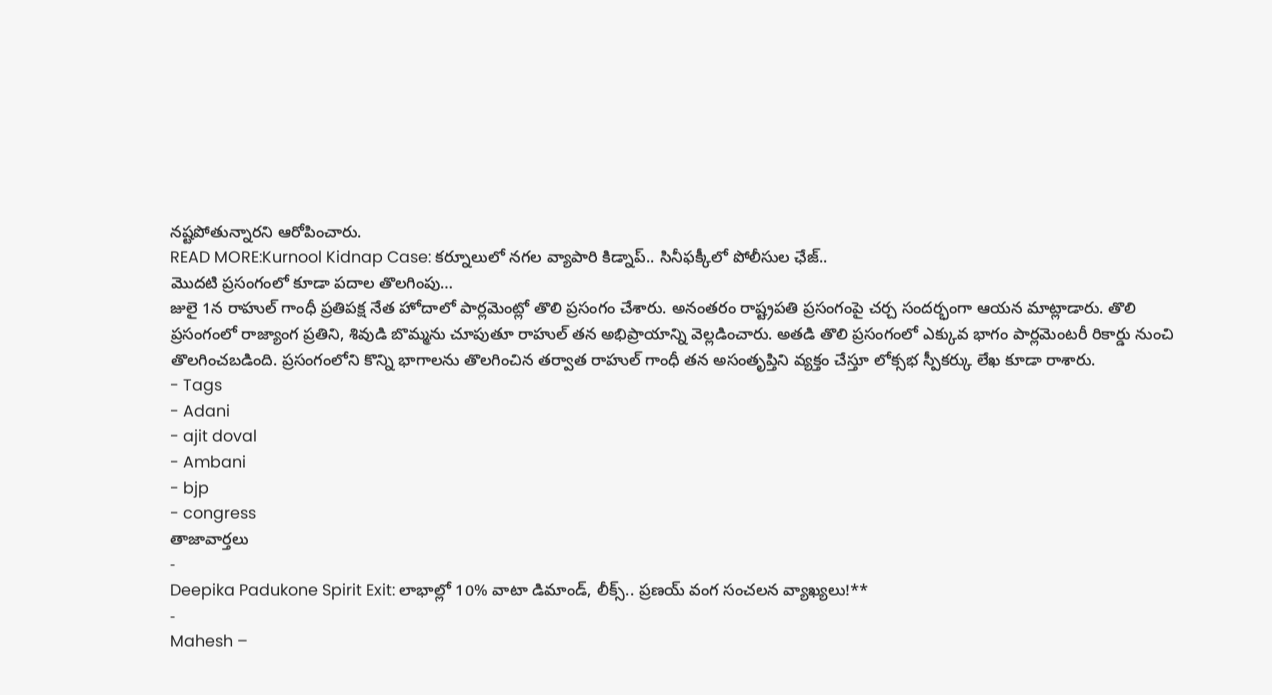నష్టపోతున్నారని ఆరోపించారు.
READ MORE:Kurnool Kidnap Case: కర్నూలులో నగల వ్యాపారి కిడ్నాప్.. సినీఫక్కీలో పోలీసుల ఛేజ్..
మొదటి ప్రసంగంలో కూడా పదాల తొలగింపు…
జులై 1న రాహుల్ గాంధీ ప్రతిపక్ష నేత హోదాలో పార్లమెంట్లో తొలి ప్రసంగం చేశారు. అనంతరం రాష్ట్రపతి ప్రసంగంపై చర్చ సందర్భంగా ఆయన మాట్లాడారు. తొలి ప్రసంగంలో రాజ్యాంగ ప్రతిని, శివుడి బొమ్మను చూపుతూ రాహుల్ తన అభిప్రాయాన్ని వెల్లడించారు. అతడి తొలి ప్రసంగంలో ఎక్కువ భాగం పార్లమెంటరీ రికార్డు నుంచి తొలగించబడింది. ప్రసంగంలోని కొన్ని భాగాలను తొలగించిన తర్వాత రాహుల్ గాంధీ తన అసంతృప్తిని వ్యక్తం చేస్తూ లోక్సభ స్పీకర్కు లేఖ కూడా రాశారు.
- Tags
- Adani
- ajit doval
- Ambani
- bjp
- congress
తాజావార్తలు
-
Deepika Padukone Spirit Exit: లాభాల్లో 10% వాటా డిమాండ్, లీక్స్.. ప్రణయ్ వంగ సంచలన వ్యాఖ్యలు!**
-
Mahesh –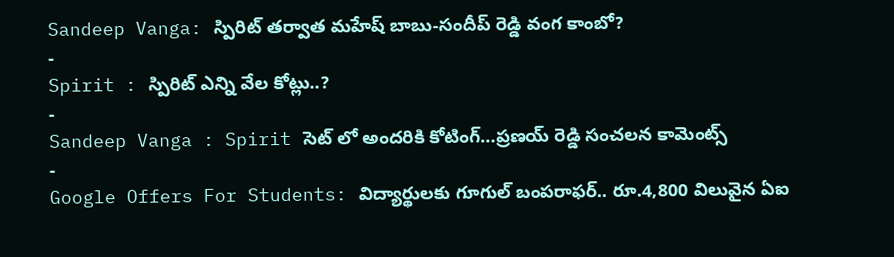Sandeep Vanga: స్పిరిట్ తర్వాత మహేష్ బాబు-సందీప్ రెడ్డి వంగ కాంబో?
-
Spirit : స్పిరిట్ ఎన్ని వేల కోట్లు..?
-
Sandeep Vanga : Spirit సెట్ లో అందరికి కోటింగ్…ప్రణయ్ రెడ్డి సంచలన కామెంట్స్
-
Google Offers For Students: విద్యార్థులకు గూగుల్ బంపరాఫర్.. రూ.4,800 విలువైన ఏఐ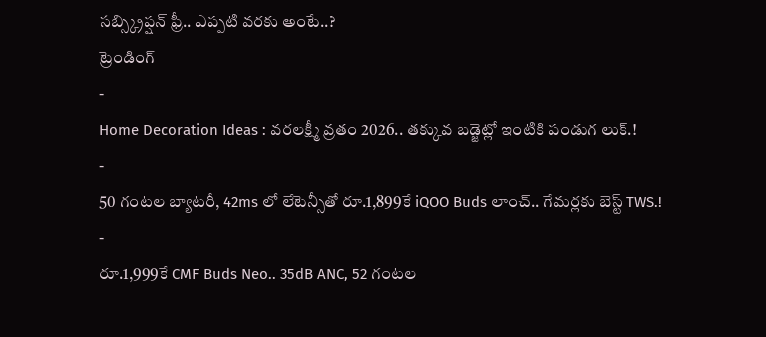సబ్స్క్రిప్షన్ ఫ్రీ.. ఎప్పటి వరకు అంటే..?
ట్రెండింగ్
-
Home Decoration Ideas : వరలక్ష్మీ వ్రతం 2026.. తక్కువ బడ్జెట్లో ఇంటికి పండుగ లుక్.!
-
50 గంటల బ్యాటరీ, 42ms లో లేటెన్సీతో రూ.1,899కే iQOO Buds లాంచ్.. గేమర్లకు బెస్ట్ TWS.!
-
రూ.1,999కే CMF Buds Neo.. 35dB ANC, 52 గంటల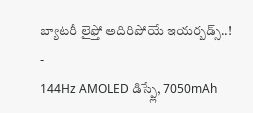బ్యాటరీ లైఫ్తో అదిరిపోయే ఇయర్బడ్స్..!
-
144Hz AMOLED డిస్ప్లే, 7050mAh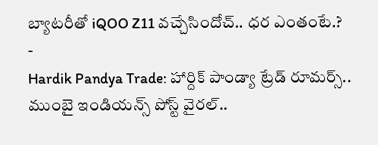బ్యాటరీతో iQOO Z11 వచ్చేసిందోచ్.. ధర ఎంతంటే.?
-
Hardik Pandya Trade: హార్దిక్ పాండ్యా ట్రేడ్ రూమర్స్.. ముంబై ఇండియన్స్ పోస్ట్ వైరల్..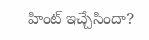హింట్ ఇచ్చేసిందా?